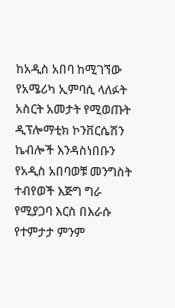ከአዲስ አበባ ከሚገኘው የአሜሪካ ኢምባሲ ላለፉት አስርት አመታት የሚወጡት ዲፕሎማቲክ ኮንቨርሴሽን ኬብሎች እንዳስነበቡን የአዲስ አበባወቹ መንግስት ተብየወች እጅግ ግራ የሚያጋባ እርስ በእራሱ የተምታታ ምንም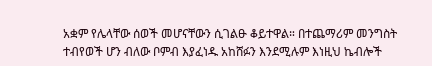አቋም የሌላቸው ሰወች መሆናቸውን ሲገልፁ ቆይተዋል። በተጨማሪም መንግስት ተብየወች ሆን ብለው ቦምብ እያፈነዱ አከሸፉን እንደሚሉም እነዚህ ኬብሎች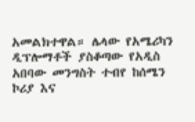አመልክተዋል። ሌላው የአሜሪካን ዲፕሎማቶች ያስቆጣው የአዲስ አበባው መንግስት ተብየ ከሰሜን ኮሪያ እና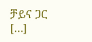ቻይና ጋር […]